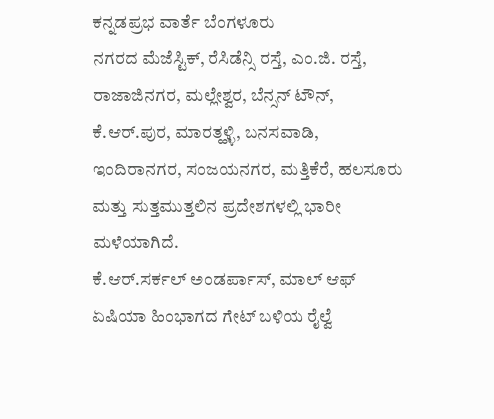ಕನ್ನಡಪ್ರಭ ವಾರ್ತೆ ಬೆಂಗಳೂರು
ನಗರದ ಮೆಜೆಸ್ಟಿಕ್, ರೆಸಿಡೆನ್ಸಿ ರಸ್ತೆ, ಎಂ.ಜಿ. ರಸ್ತೆ, ರಾಜಾಜಿನಗರ, ಮಲ್ಲೇಶ್ವರ, ಬೆನ್ಸನ್ ಟೌನ್, ಕೆ.ಆರ್.ಪುರ, ಮಾರತ್ಹಳ್ಳಿ, ಬನಸವಾಡಿ, ಇಂದಿರಾನಗರ, ಸಂಜಯನಗರ, ಮತ್ತಿಕೆರೆ, ಹಲಸೂರು ಮತ್ತು ಸುತ್ತಮುತ್ತಲಿನ ಪ್ರದೇಶಗಳಲ್ಲಿ ಭಾರೀ ಮಳೆಯಾಗಿದೆ.
ಕೆ.ಆರ್.ಸರ್ಕಲ್ ಅಂಡರ್ಪಾಸ್, ಮಾಲ್ ಆಫ್ ಏಷಿಯಾ ಹಿಂಭಾಗದ ಗೇಟ್ ಬಳಿಯ ರೈಲ್ವೆ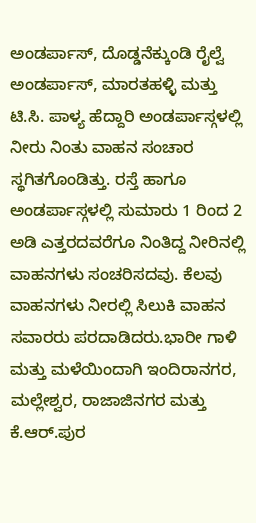ಅಂಡರ್ಪಾಸ್, ದೊಡ್ಡನೆಕ್ಕುಂಡಿ ರೈಲ್ವೆ ಅಂಡರ್ಪಾಸ್, ಮಾರತಹಳ್ಳಿ ಮತ್ತು ಟಿ.ಸಿ. ಪಾಳ್ಯ ಹೆದ್ದಾರಿ ಅಂಡರ್ಪಾಸ್ಗಳಲ್ಲಿ ನೀರು ನಿಂತು ವಾಹನ ಸಂಚಾರ ಸ್ಥಗಿತಗೊಂಡಿತ್ತು. ರಸ್ತೆ ಹಾಗೂ ಅಂಡರ್ಪಾಸ್ಗಳಲ್ಲಿ ಸುಮಾರು 1 ರಿಂದ 2 ಅಡಿ ಎತ್ತರದವರೆಗೂ ನಿಂತಿದ್ದ ನೀರಿನಲ್ಲಿ ವಾಹನಗಳು ಸಂಚರಿಸದವು. ಕೆಲವು ವಾಹನಗಳು ನೀರಲ್ಲಿ ಸಿಲುಕಿ ವಾಹನ ಸವಾರರು ಪರದಾಡಿದರು.ಭಾರೀ ಗಾಳಿ ಮತ್ತು ಮಳೆಯಿಂದಾಗಿ ಇಂದಿರಾನಗರ, ಮಲ್ಲೇಶ್ವರ, ರಾಜಾಜಿನಗರ ಮತ್ತು ಕೆ.ಆರ್.ಪುರ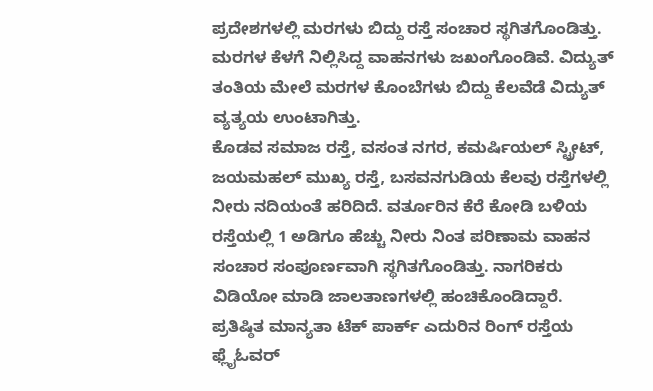ಪ್ರದೇಶಗಳಲ್ಲಿ ಮರಗಳು ಬಿದ್ದು ರಸ್ತೆ ಸಂಚಾರ ಸ್ಥಗಿತಗೊಂಡಿತ್ತು. ಮರಗಳ ಕೆಳಗೆ ನಿಲ್ಲಿಸಿದ್ದ ವಾಹನಗಳು ಜಖಂಗೊಂಡಿವೆ. ವಿದ್ಯುತ್ ತಂತಿಯ ಮೇಲೆ ಮರಗಳ ಕೊಂಬೆಗಳು ಬಿದ್ದು ಕೆಲವೆಡೆ ವಿದ್ಯುತ್ ವ್ಯತ್ಯಯ ಉಂಟಾಗಿತ್ತು.
ಕೊಡವ ಸಮಾಜ ರಸ್ತೆ, ವಸಂತ ನಗರ, ಕಮರ್ಷಿಯಲ್ ಸ್ಟ್ರೀಟ್, ಜಯಮಹಲ್ ಮುಖ್ಯ ರಸ್ತೆ, ಬಸವನಗುಡಿಯ ಕೆಲವು ರಸ್ತೆಗಳಲ್ಲಿ ನೀರು ನದಿಯಂತೆ ಹರಿದಿದೆ. ವರ್ತೂರಿನ ಕೆರೆ ಕೋಡಿ ಬಳಿಯ ರಸ್ತೆಯಲ್ಲಿ 1 ಅಡಿಗೂ ಹೆಚ್ಚು ನೀರು ನಿಂತ ಪರಿಣಾಮ ವಾಹನ ಸಂಚಾರ ಸಂಪೂರ್ಣವಾಗಿ ಸ್ಥಗಿತಗೊಂಡಿತ್ತು. ನಾಗರಿಕರು ವಿಡಿಯೋ ಮಾಡಿ ಜಾಲತಾಣಗಳಲ್ಲಿ ಹಂಚಿಕೊಂಡಿದ್ದಾರೆ.
ಪ್ರತಿಷ್ಠಿತ ಮಾನ್ಯತಾ ಟೆಕ್ ಪಾರ್ಕ್ ಎದುರಿನ ರಿಂಗ್ ರಸ್ತೆಯ ಫ್ಲೈಓವರ್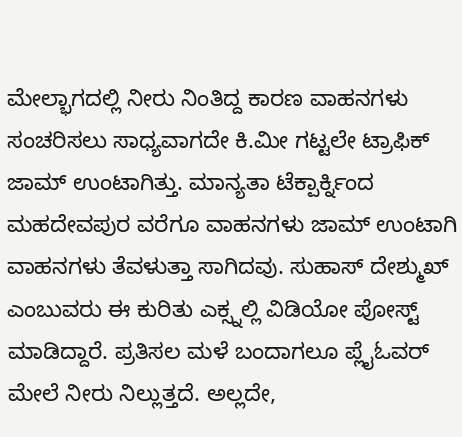ಮೇಲ್ಭಾಗದಲ್ಲಿ ನೀರು ನಿಂತಿದ್ದ ಕಾರಣ ವಾಹನಗಳು ಸಂಚರಿಸಲು ಸಾಧ್ಯವಾಗದೇ ಕಿ.ಮೀ ಗಟ್ಟಲೇ ಟ್ರಾಫಿಕ್ ಜಾಮ್ ಉಂಟಾಗಿತ್ತು. ಮಾನ್ಯತಾ ಟೆಕ್ಪಾರ್ಕ್ನಿಂದ ಮಹದೇವಪುರ ವರೆಗೂ ವಾಹನಗಳು ಜಾಮ್ ಉಂಟಾಗಿ ವಾಹನಗಳು ತೆವಳುತ್ತಾ ಸಾಗಿದವು. ಸುಹಾಸ್ ದೇಶ್ಮುಖ್ ಎಂಬುವರು ಈ ಕುರಿತು ಎಕ್ಸ್ನಲ್ಲಿ ವಿಡಿಯೋ ಪೋಸ್ಟ್ ಮಾಡಿದ್ದಾರೆ. ಪ್ರತಿಸಲ ಮಳೆ ಬಂದಾಗಲೂ ಪ್ಲೈಓವರ್ ಮೇಲೆ ನೀರು ನಿಲ್ಲುತ್ತದೆ. ಅಲ್ಲದೇ,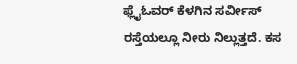ಫ್ಲೈಓವರ್ ಕೆಳಗಿನ ಸರ್ವೀಸ್ ರಸ್ತೆಯಲ್ಲೂ ನೀರು ನಿಲ್ಲುತ್ತದೆ. ಕಸ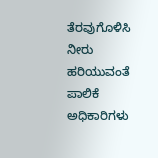ತೆರವುಗೊಳಿಸಿ ನೀರು ಹರಿಯುವಂತೆ ಪಾಲಿಕೆ ಅಧಿಕಾರಿಗಳು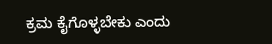ಕ್ರಮ ಕೈಗೊಳ್ಳಬೇಕು ಎಂದು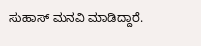ಸುಹಾಸ್ ಮನವಿ ಮಾಡಿದ್ದಾರೆ.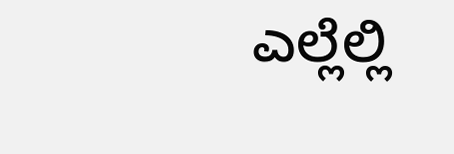ಎಲ್ಲೆಲ್ಲಿ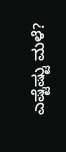ಎಷ್ಟೆಷ್ಟು ಮಳೆ?